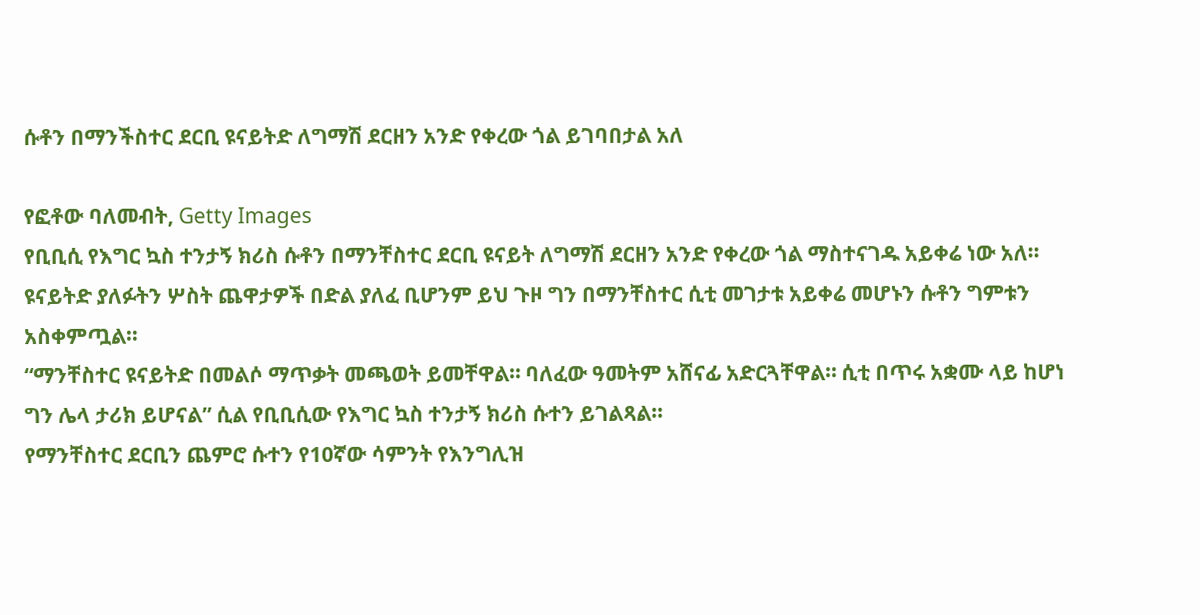ሱቶን በማንችስተር ደርቢ ዩናይትድ ለግማሽ ደርዘን አንድ የቀረው ጎል ይገባበታል አለ

የፎቶው ባለመብት, Getty Images
የቢቢሲ የእግር ኳስ ተንታኝ ክሪስ ሱቶን በማንቸስተር ደርቢ ዩናይት ለግማሽ ደርዘን አንድ የቀረው ጎል ማስተናገዱ አይቀሬ ነው አለ።
ዩናይትድ ያለፉትን ሦስት ጨዋታዎች በድል ያለፈ ቢሆንም ይህ ጉዞ ግን በማንቸስተር ሲቲ መገታቱ አይቀሬ መሆኑን ሱቶን ግምቱን አስቀምጧል።
“ማንቸስተር ዩናይትድ በመልሶ ማጥቃት መጫወት ይመቸዋል። ባለፈው ዓመትም አሸናፊ አድርጓቸዋል። ሲቲ በጥሩ አቋሙ ላይ ከሆነ ግን ሌላ ታሪክ ይሆናል” ሲል የቢቢሲው የእግር ኳስ ተንታኝ ክሪስ ሱተን ይገልጻል።
የማንቸስተር ደርቢን ጨምሮ ሱተን የ10ኛው ሳምንት የእንግሊዝ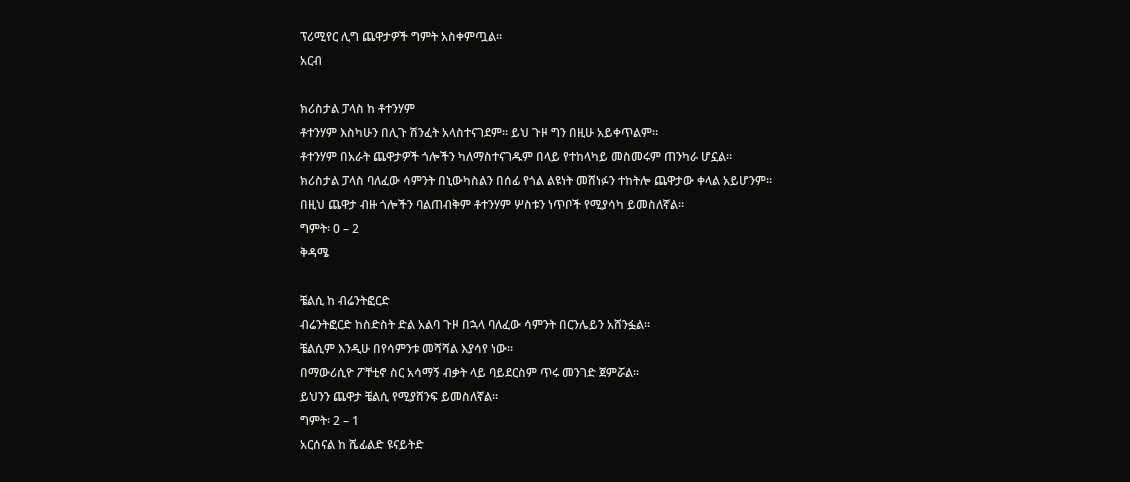ፕሪሚየር ሊግ ጨዋታዎች ግምት አስቀምጧል።
አርብ

ክሪስታል ፓላስ ከ ቶተንሃም
ቶተንሃም እስካሁን በሊጉ ሽንፈት አላስተናገደም። ይህ ጉዞ ግን በዚሁ አይቀጥልም።
ቶተንሃም በአራት ጨዋታዎች ጎሎችን ካለማስተናገዱም በላይ የተከላካይ መስመሩም ጠንካራ ሆኗል።
ክሪስታል ፓላስ ባለፈው ሳምንት በኒውካስልን በሰፊ የጎል ልዩነት መሸነፉን ተከትሎ ጨዋታው ቀላል አይሆንም።
በዚህ ጨዋታ ብዙ ጎሎችን ባልጠብቅም ቶተንሃም ሦስቱን ነጥቦች የሚያሳካ ይመስለኛል።
ግምት፡ 0 – 2
ቅዳሜ

ቼልሲ ከ ብሬንትፎርድ
ብሬንትፎርድ ከስድስት ድል አልባ ጉዞ በኋላ ባለፈው ሳምንት በርንሌይን አሸንፏል።
ቼልሲም እንዲሁ በየሳምንቱ መሻሻል እያሳየ ነው።
በማውሪሲዮ ፖቸቲኖ ስር አሳማኝ ብቃት ላይ ባይደርስም ጥሩ መንገድ ጀምሯል።
ይህንን ጨዋታ ቼልሲ የሚያሸንፍ ይመስለኛል።
ግምት፡ 2 – 1
አርሰናል ከ ሼፊልድ ዩናይትድ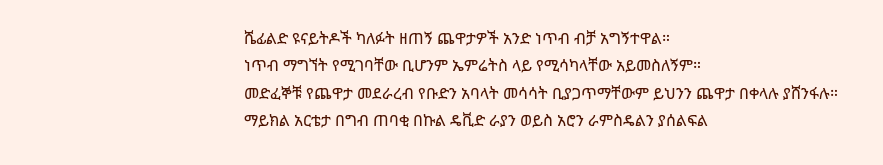ሼፊልድ ዩናይትዶች ካለፉት ዘጠኝ ጨዋታዎች አንድ ነጥብ ብቻ አግኝተዋል።
ነጥብ ማግኘት የሚገባቸው ቢሆንም ኤምሬትስ ላይ የሚሳካላቸው አይመስለኝም።
መድፈኞቹ የጨዋታ መደራረብ የቡድን አባላት መሳሳት ቢያጋጥማቸውም ይህንን ጨዋታ በቀላሉ ያሸንፋሉ።
ማይክል አርቴታ በግብ ጠባቂ በኩል ዴቪድ ራያን ወይስ አሮን ራምስዴልን ያሰልፍል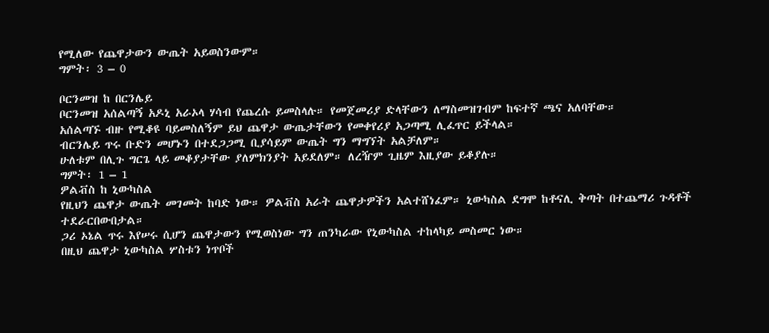የሚለው የጨዋታውን ውጤት አይወስንውም።
ግምት፡ 3 – 0

ቦርንመዝ ከ በርንሌይ
ቦርንመዝ አሰልጣኝ አዶኒ አራኦላ ሃሳብ የጨረሱ ይመስላሉ። የመጀመሪያ ድላቸውን ለማስመዝገብም ከፍተኛ ጫና አለባቸው።
አሰልጣኙ ብዙ የሚቆዩ ባይመስለኝም ይህ ጨዋታ ውጤታቸውን የመቀየሪያ አጋጣሚ ሊፈጥር ይችላል።
ብርንሌይ ጥሩ ቡድን መሆኑን በተደጋጋሚ ቢያሳይም ውጤት ግን ማግኘት አልቻለም።
ሁለቱም በሊጉ ግርጌ ላይ መቆያታቸው ያለምክንያት አይደለም። ለረዥም ጊዜም እዚያው ይቆያሉ።
ግምት፡ 1 – 1
ዎልቭስ ከ ኒውካስል
የዚህን ጨዋታ ውጤት መገመት ከባድ ነው። ዎልቭስ አራት ጨዋታዎችን አልተሸነፈም። ኒውካስል ደግሞ ከቶናሊ ቅጣት በተጨማሪ ጉዳቶች ተደራርበውበታል።
ጋሪ ኦኔል ጥሩ እየሠሩ ሲሆን ጨዋታውን የሚወስነው ግን ጠንካራው የኒውካስል ተከላካይ መስመር ነው።
በዚህ ጨዋታ ኒውካስል ሦስቱን ነጥቦች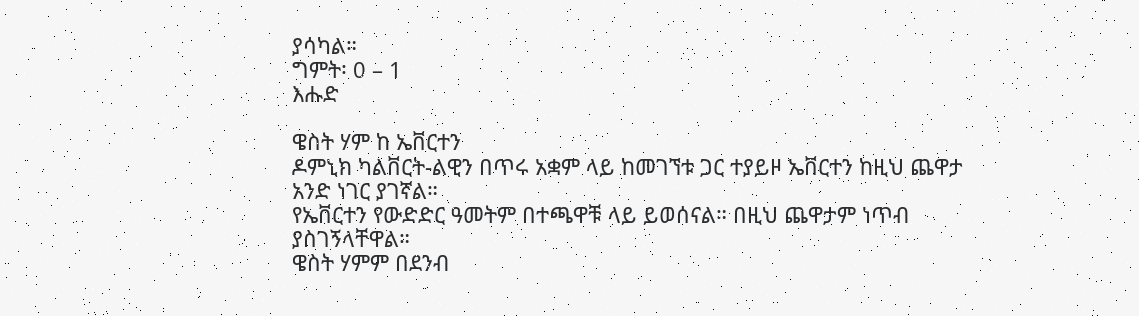ያሳካል።
ግምት፡ 0 – 1
እሑድ

ዌስት ሃም ከ ኤቨርተን
ዶምኒክ ካልቨርት-ልዊን በጥሩ አቋም ላይ ከመገኘቱ ጋር ተያይዞ ኤቨርተን ከዚህ ጨዋታ አንድ ነገር ያገኛል።
የኤቨርተን የውድድር ዓመትም በተጫዋቹ ላይ ይወሰናል። በዚህ ጨዋታም ነጥብ ያስገኝላቸዋል።
ዌስት ሃምም በደንብ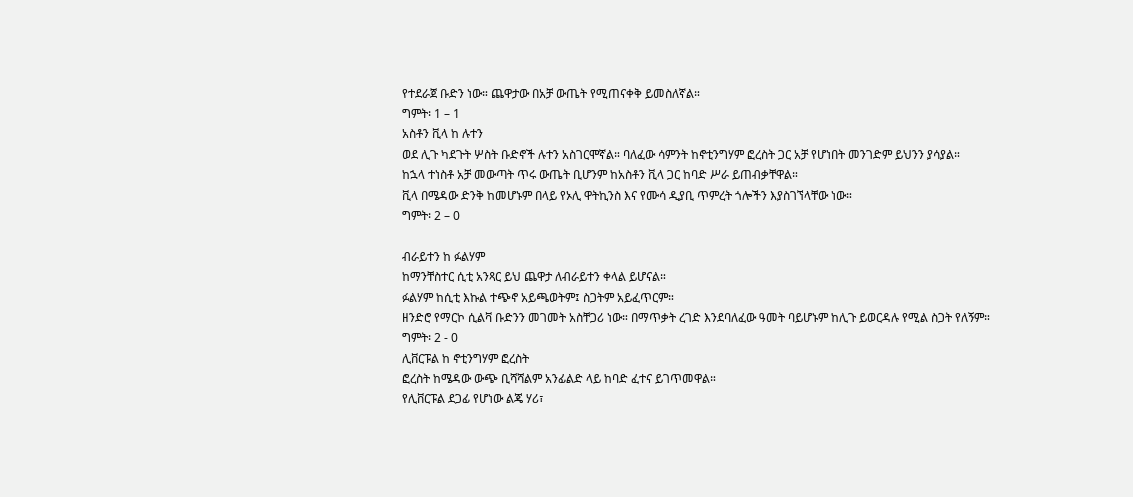የተደራጀ ቡድን ነው። ጨዋታው በአቻ ውጤት የሚጠናቀቅ ይመስለኛል።
ግምት፡ 1 – 1
አስቶን ቪላ ከ ሉተን
ወደ ሊጉ ካደጉት ሦስት ቡድኖች ሉተን አስገርሞኛል። ባለፈው ሳምንት ከኖቲንግሃም ፎረስት ጋር አቻ የሆነበት መንገድም ይህንን ያሳያል።
ከኋላ ተነስቶ አቻ መውጣት ጥሩ ውጤት ቢሆንም ከአስቶን ቪላ ጋር ከባድ ሥራ ይጠብቃቸዋል።
ቪላ በሜዳው ድንቅ ከመሆኑም በላይ የኦሊ ዋትኪንስ እና የሙሳ ዲያቢ ጥምረት ጎሎችን እያስገኘላቸው ነው።
ግምት፡ 2 – 0

ብራይተን ከ ፉልሃም
ከማንቸስተር ሲቲ አንጻር ይህ ጨዋታ ለብራይተን ቀላል ይሆናል።
ፉልሃም ከሲቲ እኩል ተጭኖ አይጫወትም፤ ስጋትም አይፈጥርም።
ዘንድሮ የማርኮ ሲልቫ ቡድንን መገመት አስቸጋሪ ነው። በማጥቃት ረገድ እንደባለፈው ዓመት ባይሆኑም ከሊጉ ይወርዳሉ የሚል ስጋት የለኝም።
ግምት፡ 2 - 0
ሊቨርፑል ከ ኖቲንግሃም ፎረስት
ፎረስት ከሜዳው ውጭ ቢሻሻልም አንፊልድ ላይ ከባድ ፈተና ይገጥመዋል።
የሊቨርፑል ደጋፊ የሆነው ልጄ ሃሪ፣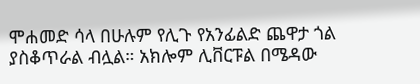ሞሐመድ ሳላ በሁሉም የሊጉ የአንፊልድ ጨዋታ ጎል ያስቆጥራል ብሏል። አክሎም ሊቨርፑል በሜዳው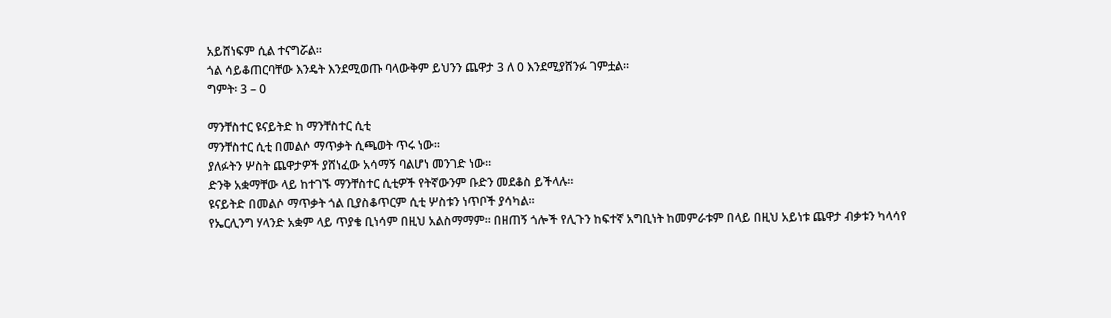አይሸነፍም ሲል ተናግሯል።
ጎል ሳይቆጠርባቸው እንዴት እንደሚወጡ ባላውቅም ይህንን ጨዋታ 3 ለ 0 እንደሚያሸንፉ ገምቷል።
ግምት፡ 3 – 0

ማንቸስተር ዩናይትድ ከ ማንቸስተር ሲቲ
ማንቸስተር ሲቲ በመልሶ ማጥቃት ሲጫወት ጥሩ ነው።
ያለፉትን ሦስት ጨዋታዎች ያሸነፈው አሳማኝ ባልሆነ መንገድ ነው።
ድንቅ አቋማቸው ላይ ከተገኙ ማንቸስተር ሲቲዎች የትኛውንም ቡድን መደቆስ ይችላሉ።
ዩናይትድ በመልሶ ማጥቃት ጎል ቢያስቆጥርም ሲቲ ሦስቱን ነጥቦች ያሳካል።
የኤርሊንግ ሃላንድ አቋም ላይ ጥያቄ ቢነሳም በዚህ አልስማማም። በዘጠኝ ጎሎች የሊጉን ከፍተኛ አግቢነት ከመምራቱም በላይ በዚህ አይነቱ ጨዋታ ብቃቱን ካላሳየ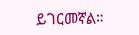ይገርመኛል።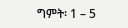ግምት፡ 1 – 5